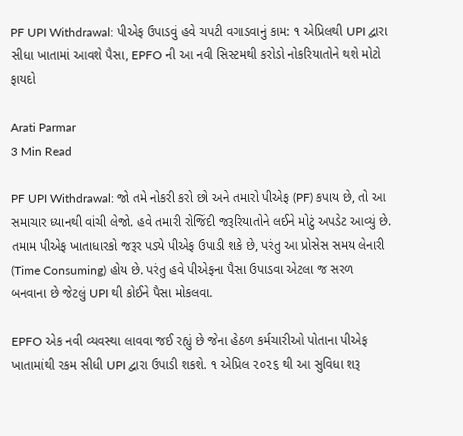PF UPI Withdrawal: પીએફ ઉપાડવું હવે ચપટી વગાડવાનું કામ: ૧ એપ્રિલથી UPI દ્વારા સીધા ખાતામાં આવશે પૈસા, EPFO ની આ નવી સિસ્ટમથી કરોડો નોકરિયાતોને થશે મોટો ફાયદો

Arati Parmar
3 Min Read

PF UPI Withdrawal: જો તમે નોકરી કરો છો અને તમારો પીએફ (PF) કપાય છે, તો આ સમાચાર ધ્યાનથી વાંચી લેજો. હવે તમારી રોજિંદી જરૂરિયાતોને લઈને મોટું અપડેટ આવ્યું છે. તમામ પીએફ ખાતાધારકો જરૂર પડ્યે પીએફ ઉપાડી શકે છે, પરંતુ આ પ્રોસેસ સમય લેનારી (Time Consuming) હોય છે. પરંતુ હવે પીએફના પૈસા ઉપાડવા એટલા જ સરળ બનવાના છે જેટલું UPI થી કોઈને પૈસા મોકલવા.

EPFO એક નવી વ્યવસ્થા લાવવા જઈ રહ્યું છે જેના હેઠળ કર્મચારીઓ પોતાના પીએફ ખાતામાંથી રકમ સીધી UPI દ્વારા ઉપાડી શકશે. ૧ એપ્રિલ ૨૦૨૬ થી આ સુવિધા શરૂ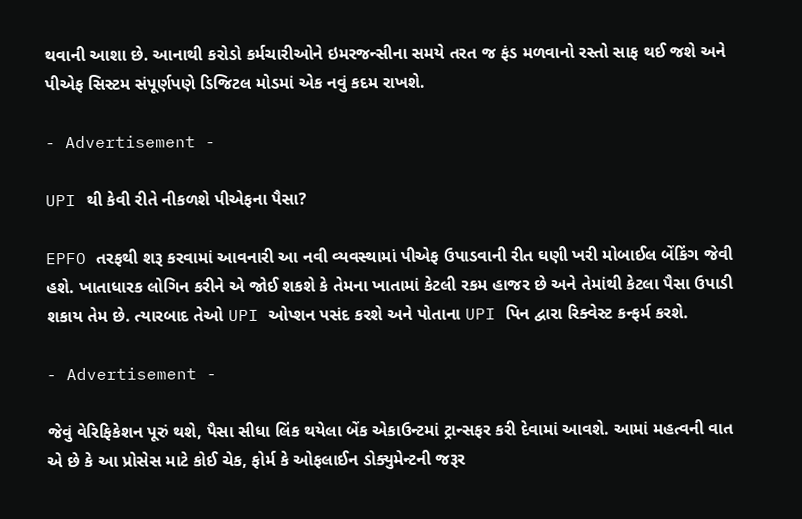થવાની આશા છે. આનાથી કરોડો કર્મચારીઓને ઇમરજન્સીના સમયે તરત જ ફંડ મળવાનો રસ્તો સાફ થઈ જશે અને પીએફ સિસ્ટમ સંપૂર્ણપણે ડિજિટલ મોડમાં એક નવું કદમ રાખશે.

- Advertisement -

UPI થી કેવી રીતે નીકળશે પીએફના પૈસા?

EPFO તરફથી શરૂ કરવામાં આવનારી આ નવી વ્યવસ્થામાં પીએફ ઉપાડવાની રીત ઘણી ખરી મોબાઈલ બેંકિંગ જેવી હશે. ખાતાધારક લોગિન કરીને એ જોઈ શકશે કે તેમના ખાતામાં કેટલી રકમ હાજર છે અને તેમાંથી કેટલા પૈસા ઉપાડી શકાય તેમ છે. ત્યારબાદ તેઓ UPI ઓપ્શન પસંદ કરશે અને પોતાના UPI પિન દ્વારા રિક્વેસ્ટ કન્ફર્મ કરશે.

- Advertisement -

જેવું વેરિફિકેશન પૂરું થશે, પૈસા સીધા લિંક થયેલા બેંક એકાઉન્ટમાં ટ્રાન્સફર કરી દેવામાં આવશે. આમાં મહત્વની વાત એ છે કે આ પ્રોસેસ માટે કોઈ ચેક, ફોર્મ કે ઓફલાઈન ડોક્યુમેન્ટની જરૂર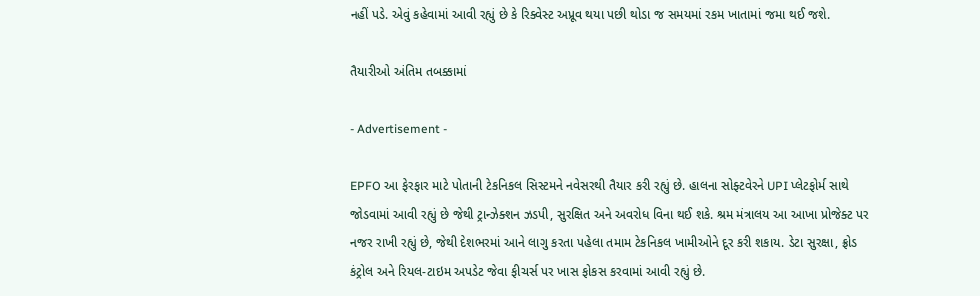નહીં પડે. એવું કહેવામાં આવી રહ્યું છે કે રિક્વેસ્ટ અપ્રૂવ થયા પછી થોડા જ સમયમાં રકમ ખાતામાં જમા થઈ જશે.

તૈયારીઓ અંતિમ તબક્કામાં

- Advertisement -

EPFO આ ફેરફાર માટે પોતાની ટેકનિકલ સિસ્ટમને નવેસરથી તૈયાર કરી રહ્યું છે. હાલના સોફ્ટવેરને UPI પ્લેટફોર્મ સાથે જોડવામાં આવી રહ્યું છે જેથી ટ્રાન્ઝેક્શન ઝડપી, સુરક્ષિત અને અવરોધ વિના થઈ શકે. શ્રમ મંત્રાલય આ આખા પ્રોજેક્ટ પર નજર રાખી રહ્યું છે, જેથી દેશભરમાં આને લાગુ કરતા પહેલા તમામ ટેકનિકલ ખામીઓને દૂર કરી શકાય. ડેટા સુરક્ષા, ફ્રોડ કંટ્રોલ અને રિયલ-ટાઇમ અપડેટ જેવા ફીચર્સ પર ખાસ ફોકસ કરવામાં આવી રહ્યું છે.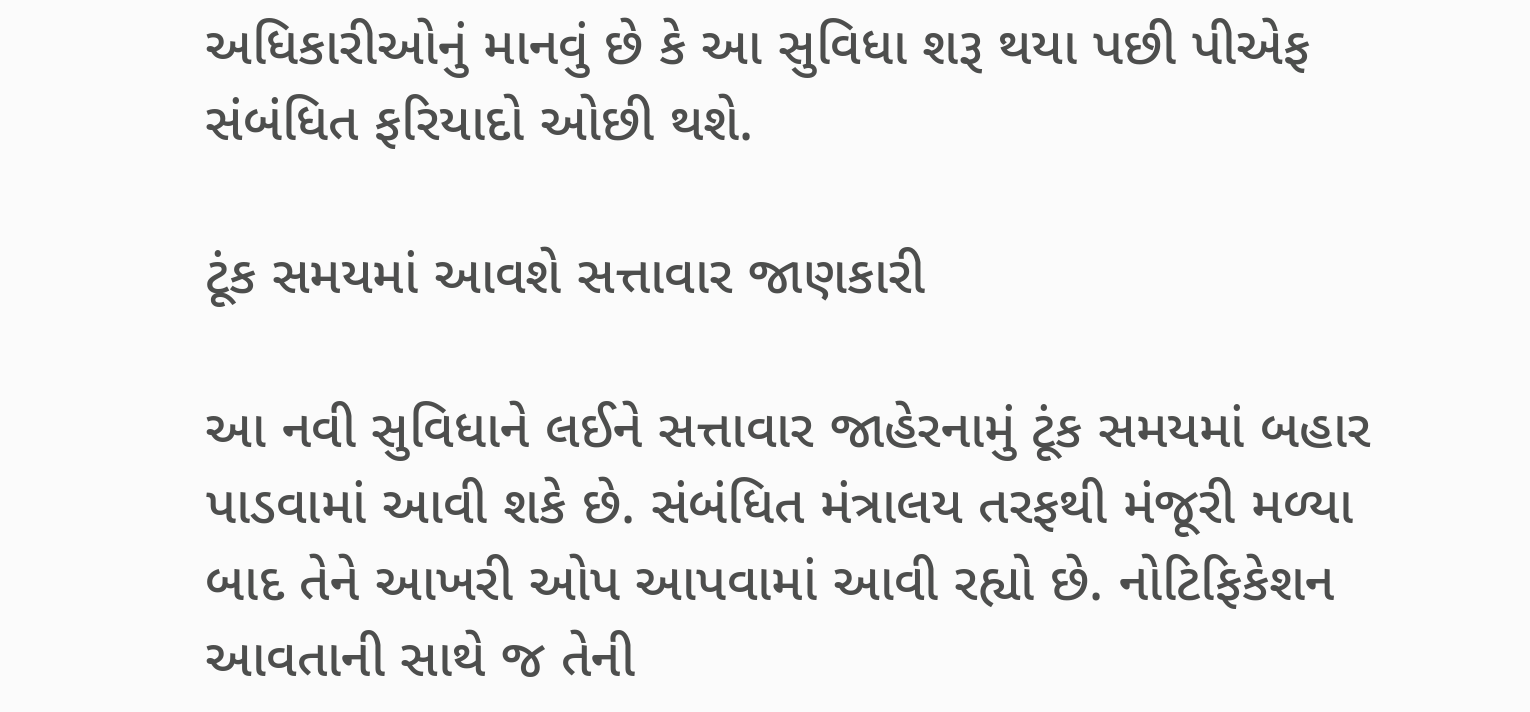અધિકારીઓનું માનવું છે કે આ સુવિધા શરૂ થયા પછી પીએફ સંબંધિત ફરિયાદો ઓછી થશે.

ટૂંક સમયમાં આવશે સત્તાવાર જાણકારી

આ નવી સુવિધાને લઈને સત્તાવાર જાહેરનામું ટૂંક સમયમાં બહાર પાડવામાં આવી શકે છે. સંબંધિત મંત્રાલય તરફથી મંજૂરી મળ્યા બાદ તેને આખરી ઓપ આપવામાં આવી રહ્યો છે. નોટિફિકેશન આવતાની સાથે જ તેની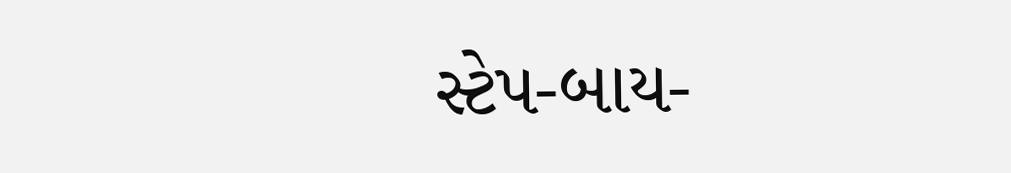સ્ટેપ-બાય-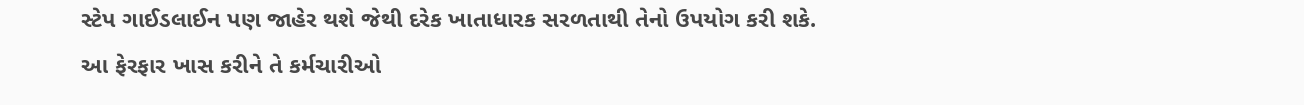સ્ટેપ ગાઈડલાઈન પણ જાહેર થશે જેથી દરેક ખાતાધારક સરળતાથી તેનો ઉપયોગ કરી શકે. આ ફેરફાર ખાસ કરીને તે કર્મચારીઓ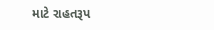માટે રાહતરૂપ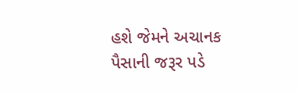હશે જેમને અચાનક પૈસાની જરૂર પડે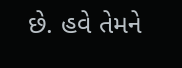છે. હવે તેમને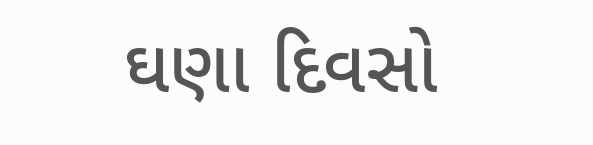ઘણા દિવસો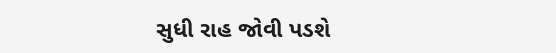સુધી રાહ જોવી પડશે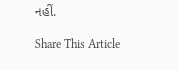નહીં.

Share This Article